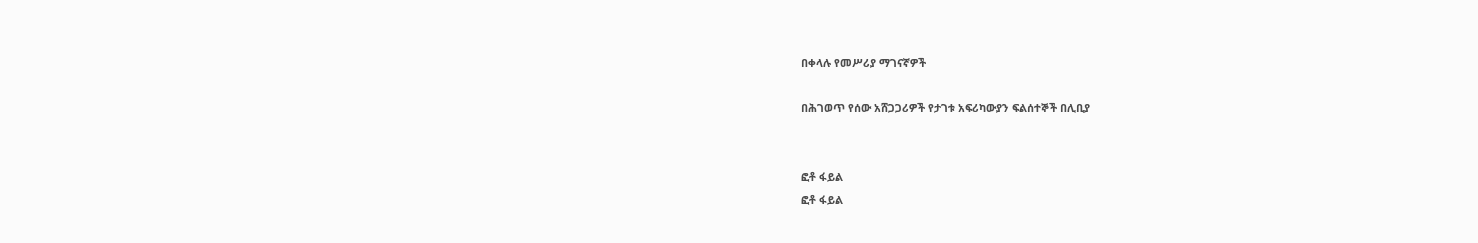በቀላሉ የመሥሪያ ማገናኛዎች

በሕገወጥ የሰው አሸጋጋሪዎች የታገቱ አፍሪካውያን ፍልሰተኞች በሊቢያ


ፎቶ ፋይል
ፎቶ ፋይል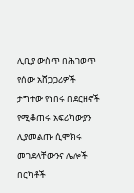ሊቢያ ውስጥ በሕገወጥ የሰው አሸጋጋሪዎች ታግተው የነበሩ በደርዘኖች የሚቆጠሩ አፍሪካውያን ሊያመልጡ ሲሞክሩ መገደላቸውንና ሌሎች በርካቶች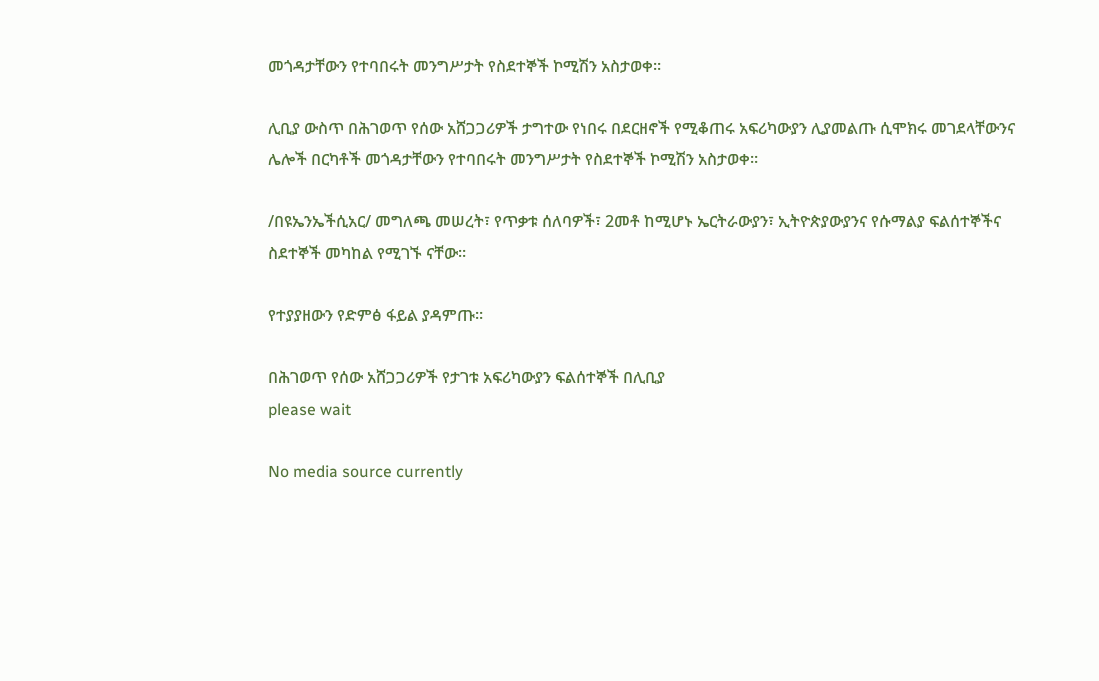መጎዳታቸውን የተባበሩት መንግሥታት የስደተኞች ኮሚሽን አስታወቀ።

ሊቢያ ውስጥ በሕገወጥ የሰው አሸጋጋሪዎች ታግተው የነበሩ በደርዘኖች የሚቆጠሩ አፍሪካውያን ሊያመልጡ ሲሞክሩ መገደላቸውንና ሌሎች በርካቶች መጎዳታቸውን የተባበሩት መንግሥታት የስደተኞች ኮሚሽን አስታወቀ።

/በዩኤንኤችሲአር/ መግለጫ መሠረት፣ የጥቃቱ ሰለባዎች፣ 2መቶ ከሚሆኑ ኤርትራውያን፣ ኢትዮጵያውያንና የሱማልያ ፍልሰተኞችና ስደተኞች መካከል የሚገኙ ናቸው።

የተያያዘውን የድምፅ ፋይል ያዳምጡ።

በሕገወጥ የሰው አሸጋጋሪዎች የታገቱ አፍሪካውያን ፍልሰተኞች በሊቢያ
please wait

No media source currently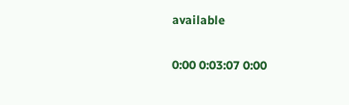available

0:00 0:03:07 0:00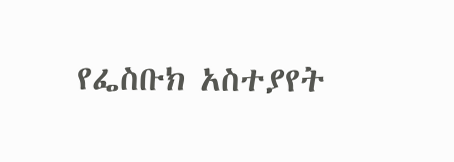የፌስቡክ አስተያየት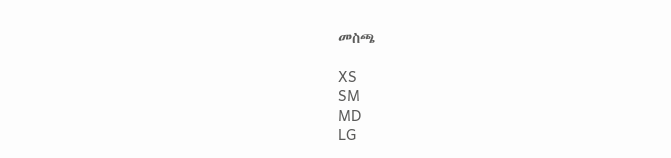መስጫ

XS
SM
MD
LG